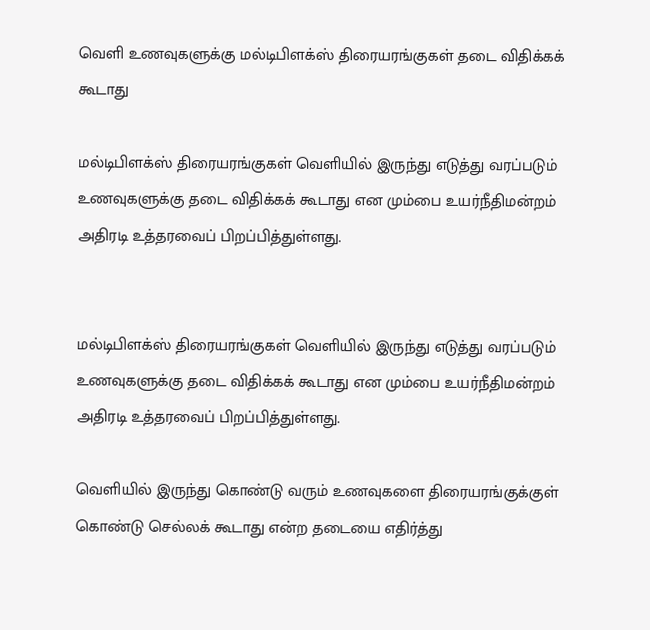வெளி உணவுகளுக்கு மல்டிபிளக்ஸ் திரையரங்குகள் தடை விதிக்கக் கூடாது

மல்டிபிளக்ஸ் திரையரங்குகள் வெளியில் இருந்து எடுத்து வரப்படும் உணவுகளுக்கு தடை விதிக்கக் கூடாது என மும்பை உயர்நீதிமன்றம் அதிரடி உத்தரவைப் பிறப்பித்துள்ளது.


மல்டிபிளக்ஸ் திரையரங்குகள் வெளியில் இருந்து எடுத்து வரப்படும் உணவுகளுக்கு தடை விதிக்கக் கூடாது என மும்பை உயர்நீதிமன்றம் அதிரடி உத்தரவைப் பிறப்பித்துள்ளது.

வெளியில் இருந்து கொண்டு வரும் உணவுகளை திரையரங்குக்குள் கொண்டு செல்லக் கூடாது என்ற தடையை எதிர்த்து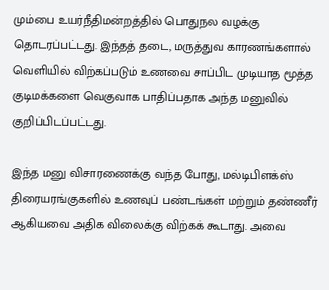மும்பை உயர்நீதிமன்றத்தில் பொதுநல வழக்கு தொடரப்பட்டது. இந்தத் தடை, மருத்துவ காரணங்களால் வெளியில் விற்கப்படும் உணவை சாப்பிட முடியாத மூத்த குடிமக்களை வெகுவாக பாதிப்பதாக அந்த மனுவில் குறிப்பிடப்பட்டது.

இந்த மனு விசாரணைக்கு வந்த போது, மல்டிபிளக்ஸ் திரையரங்குகளில் உணவுப் பண்டங்கள் மற்றும் தண்ணீர் ஆகியவை அதிக விலைக்கு விற்கக் கூடாது. அவை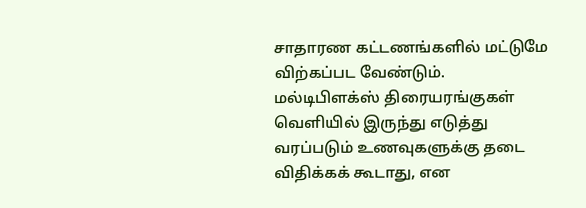சாதாரண கட்டணங்களில் மட்டுமே விற்கப்பட வேண்டும். மல்டிபிளக்ஸ் திரையரங்குகள் வெளியில் இருந்து எடுத்து வரப்படும் உணவுகளுக்கு தடை விதிக்கக் கூடாது, என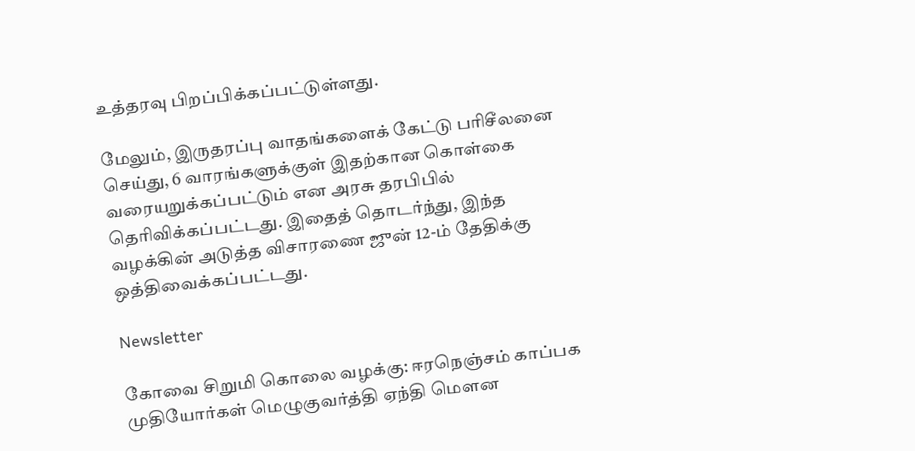உத்தரவு பிறப்பிக்கப்பட்டுள்ளது.

மேலும், இருதரப்பு வாதங்களைக் கேட்டு பரிசீலனை செய்து, 6 வாரங்களுக்குள் இதற்கான கொள்கை வரையறுக்கப்பட்டும் என அரசு தரபிபில் தெரிவிக்கப்பட்டது. இதைத் தொடர்ந்து, இந்த வழக்கின் அடுத்த விசாரணை ஜுன் 12-ம் தேதிக்கு ஒத்திவைக்கப்பட்டது.

Newsletter

கோவை சிறுமி கொலை வழக்கு: ஈரநெஞ்சம் காப்பக முதியோர்கள் மெழுகுவர்த்தி ஏந்தி மௌன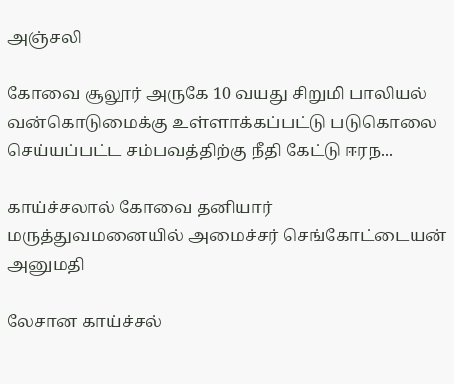அஞ்சலி

கோவை சூலூர் அருகே 10 வயது சிறுமி பாலியல் வன்கொடுமைக்கு உள்ளாக்கப்பட்டு படுகொலை செய்யப்பட்ட சம்பவத்திற்கு நீதி கேட்டு ஈரந...

காய்ச்சலால் கோவை தனியார் மருத்துவமனையில் அமைச்சர் செங்கோட்டையன் அனுமதி

லேசான காய்ச்சல்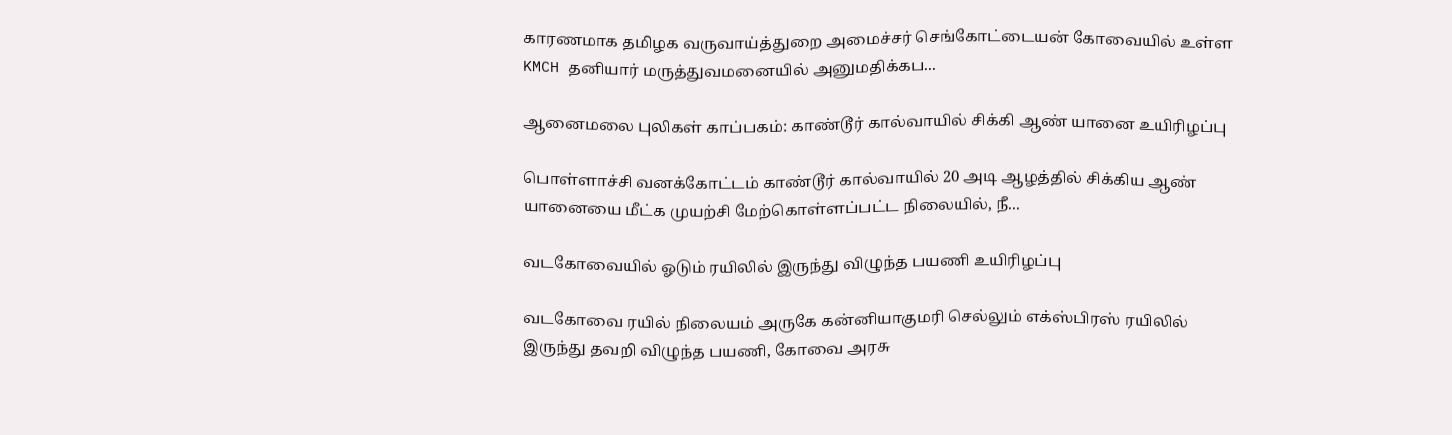காரணமாக தமிழக வருவாய்த்துறை அமைச்சர் செங்கோட்டையன் கோவையில் உள்ள KMCH தனியார் மருத்துவமனையில் அனுமதிக்கப...

ஆனைமலை புலிகள் காப்பகம்: காண்டூர் கால்வாயில் சிக்கி ஆண் யானை உயிரிழப்பு

பொள்ளாச்சி வனக்கோட்டம் காண்டூர் கால்வாயில் 20 அடி ஆழத்தில் சிக்கிய ஆண் யானையை மீட்க முயற்சி மேற்கொள்ளப்பட்ட நிலையில், நீ...

வடகோவையில் ஓடும் ரயிலில் இருந்து விழுந்த பயணி உயிரிழப்பு

வடகோவை ரயில் நிலையம் அருகே கன்னியாகுமரி செல்லும் எக்ஸ்பிரஸ் ரயிலில் இருந்து தவறி விழுந்த பயணி, கோவை அரசு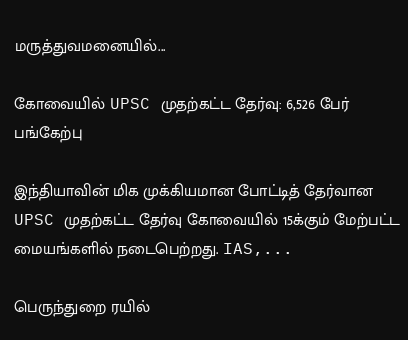மருத்துவமனையில்...

கோவையில் UPSC முதற்கட்ட தேர்வு: 6,526 பேர் பங்கேற்பு

இந்தியாவின் மிக முக்கியமான போட்டித் தேர்வான UPSC முதற்கட்ட தேர்வு கோவையில் 15க்கும் மேற்பட்ட மையங்களில் நடைபெற்றது. IAS,...

பெருந்துறை ரயில்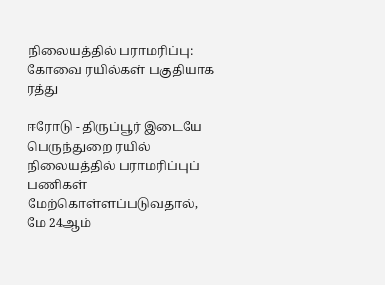நிலையத்தில் பராமரிப்பு: கோவை ரயில்கள் பகுதியாக ரத்து

ஈரோடு - திருப்பூர் இடையே பெருந்துறை ரயில் நிலையத்தில் பராமரிப்புப் பணிகள் மேற்கொள்ளப்படுவதால், மே 24ஆம்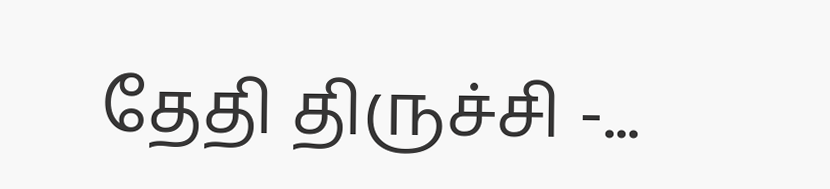தேதி திருச்சி -...